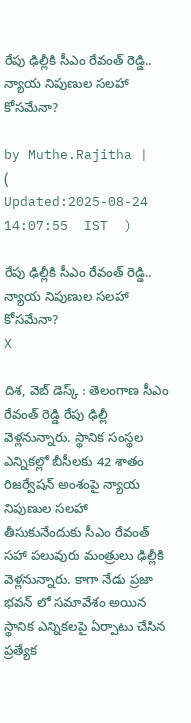రేపు ఢిల్లీకి సీఎం రేవంత్ రెడ్డి.. న్యాయ నిపుణుల సలహా కోసమేనా?

by Muthe.Rajitha |   (  Updated:2025-08-24 14:07:55  IST  )

రేపు ఢిల్లీకి సీఎం రేవంత్ రెడ్డి.. న్యాయ నిపుణుల సలహా కోసమేనా?
X

దిశ, వెబ్ డెస్క్ : తెలంగాణ సీఎం రేవంత్ రెడ్డి రేపు ఢిల్లీ వెళ్లనున్నారు. స్థానిక సంస్థల ఎన్నికల్లో బీసీలకు 42 శాతం రిజర్వేషన్ అంశంపై న్యాయ నిపుణుల సలహా తీసుకునేందుకు సీఎం రేవంత్ సహా పలువురు మంత్రులు ఢిల్లీకి వెళ్లనున్నారు. కాగా నేడు ప్రజా భవన్ లో సమావేశం అయిన స్థానిక ఎన్నికలపై ఏర్పాటు చేసిన ప్రత్యేక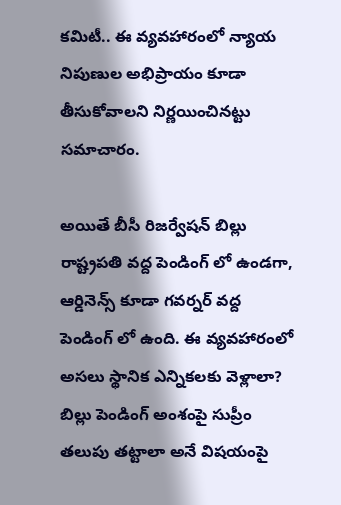కమిటీ.. ఈ వ్యవహారంలో న్యాయ నిపుణుల అభిప్రాయం కూడా తీసుకోవాలని నిర్ణయించినట్టు సమాచారం.

అయితే బీసీ రిజర్వేషన్ బిల్లు రాష్ట్రపతి వద్ద పెండింగ్ లో ఉండగా, ఆర్డినెన్స్ కూడా గవర్నర్ వద్ద పెండింగ్ లో ఉంది. ఈ వ్యవహారంలో అసలు స్థానిక ఎన్నికలకు వెళ్లాలా? బిల్లు పెండింగ్ అంశంపై సుప్రీం తలుపు తట్టాలా అనే విషయంపై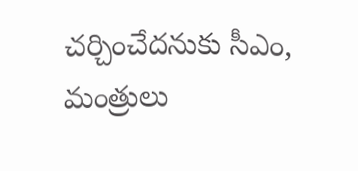చర్చించేదనుకు సీఎం, మంత్రులు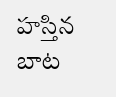హస్తిన బాట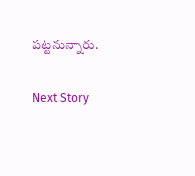పట్టనున్నారు.

Next Story